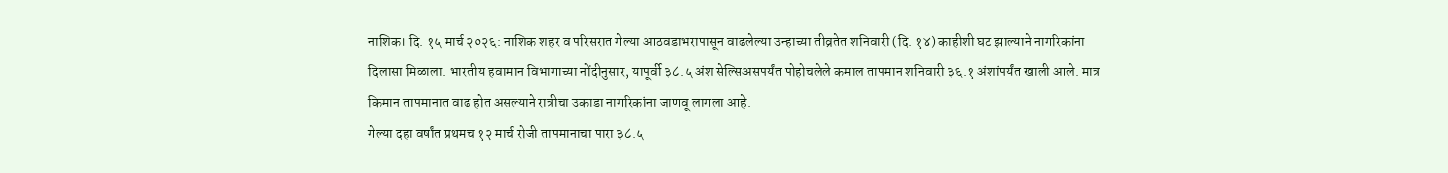नाशिक। दि. १५ मार्च २०२६: नाशिक शहर व परिसरात गेल्या आठवडाभरापासून वाढलेल्या उन्हाच्या तीव्रतेत शनिवारी (दि. १४) काहीशी घट झाल्याने नागरिकांना दिलासा मिळाला. भारतीय हवामान विभागाच्या नोंदीनुसार, यापूर्वी ३८.५ अंश सेल्सिअसपर्यंत पोहोचलेले कमाल तापमान शनिवारी ३६.१ अंशांपर्यंत खाली आले. मात्र किमान तापमानात वाढ होत असल्याने रात्रीचा उकाडा नागरिकांना जाणवू लागला आहे.
गेल्या दहा वर्षांत प्रथमच १२ मार्च रोजी तापमानाचा पारा ३८.५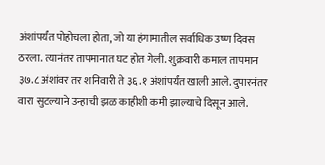अंशांपर्यंत पोहोचला होता, जो या हंगामातील सर्वाधिक उष्ण दिवस ठरला. त्यानंतर तापमानात घट होत गेली. शुक्रवारी कमाल तापमान ३७.८ अंशांवर तर शनिवारी ते ३६.१ अंशांपर्यंत खाली आले. दुपारनंतर वारा सुटल्याने उन्हाची झळ काहीशी कमी झाल्याचे दिसून आले.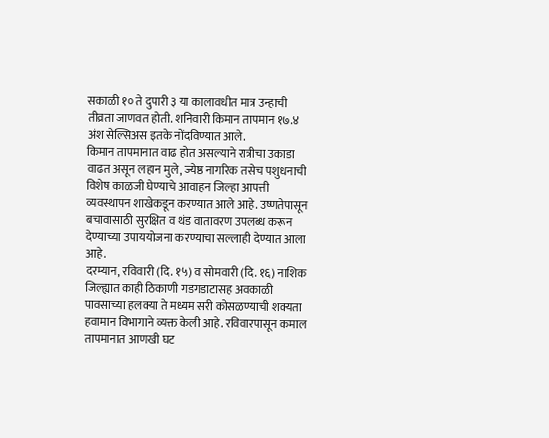सकाळी १० ते दुपारी ३ या कालावधीत मात्र उन्हाची तीव्रता जाणवत होती. शनिवारी किमान तापमान १७.४ अंश सेल्सिअस इतके नोंदविण्यात आले.
किमान तापमानात वाढ होत असल्याने रात्रीचा उकाडा वाढत असून लहान मुले, ज्येष्ठ नागरिक तसेच पशुधनाची विशेष काळजी घेण्याचे आवाहन जिल्हा आपत्ती व्यवस्थापन शाखेकडून करण्यात आले आहे. उष्णतेपासून बचावासाठी सुरक्षित व थंड वातावरण उपलब्ध करून देण्याच्या उपाययोजना करण्याचा सल्लाही देण्यात आला आहे.
दरम्यान, रविवारी (दि. १५) व सोमवारी (दि. १६) नाशिक जिल्ह्यात काही ठिकाणी गडगडाटासह अवकाळी पावसाच्या हलक्या ते मध्यम सरी कोसळण्याची शक्यता हवामान विभागाने व्यक्त केली आहे. रविवारपासून कमाल तापमानात आणखी घट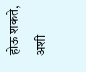होऊ शकते, अशी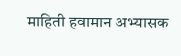माहिती हवामान अभ्यासक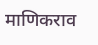माणिकराव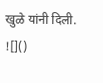खुळे यांनी दिली.
![]()